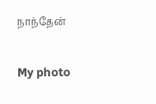நாந்தேன்

My photo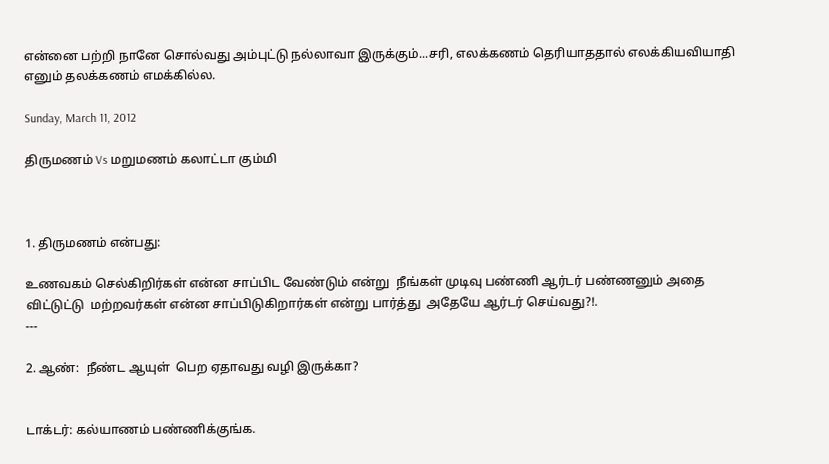என்னை பற்றி நானே சொல்வது அம்புட்டு நல்லாவா இருக்கும்...சரி, எலக்கணம் தெரியாததால் எலக்கியவியாதி எனும் தலக்கணம் எமக்கில்ல.

Sunday, March 11, 2012

திருமணம் Vs மறுமணம் கலாட்டா கும்மி



1. திருமணம் என்பது:

உணவகம் செல்கிறிர்கள் என்ன சாப்பிட வேண்டும் என்று  நீங்கள் முடிவு பண்ணி ஆர்டர் பண்ணனும் அதை விட்டுட்டு  மற்றவர்கள் என்ன சாப்பிடுகிறார்கள் என்று பார்த்து  அதேயே ஆர்டர் செய்வது?!.
---

2. ஆண்:  நீண்ட ஆயுள்  பெற ஏதாவது வழி இருக்கா?


டாக்டர்: கல்யாணம் பண்ணிக்குங்க.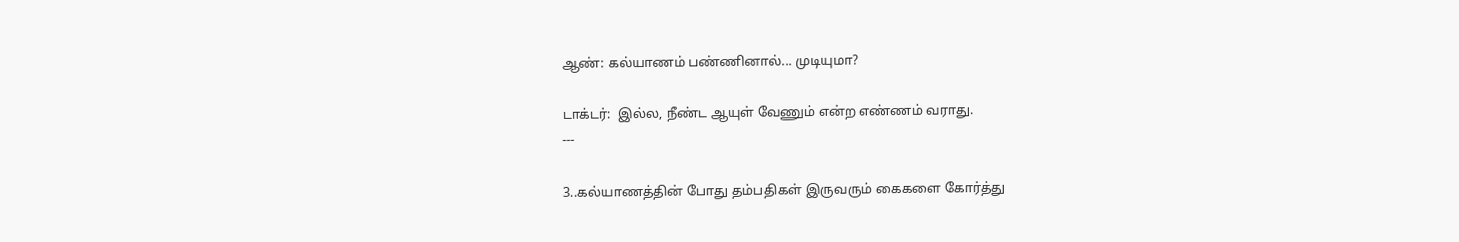ஆண்: கல்யாணம் பண்ணினால்... முடியுமா?

டாக்டர்:  இல்ல, நீண்ட ஆயுள் வேணும் என்ற எண்ணம் வராது.
---

3..கல்யாணத்தின் போது தம்பதிகள் இருவரும் கைகளை கோர்த்து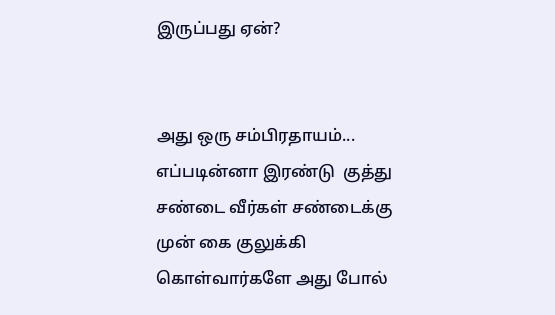இருப்பது ஏன்?


அது ஒரு சம்பிரதாயம்... எப்படின்னா இரண்டு  குத்து சண்டை வீர்கள் சண்டைக்கு முன் கை குலுக்கி கொள்வார்களே அது போல்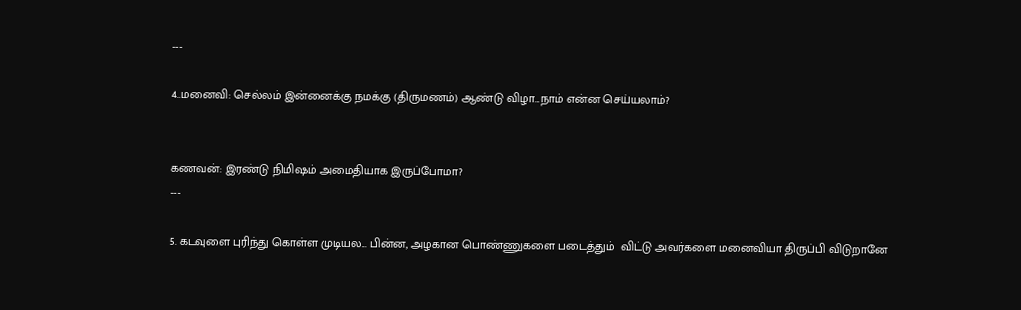---

4..மனைவி: செல்லம் இன்னைக்கு நமக்கு (திருமணம்) ஆண்டு விழா...நாம் என்ன செய்யலாம்?


கணவன்: இரண்டு நிமிஷம் அமைதியாக இருப்போமா?
---

5. கடவுளை புரிந்து கொள்ள முடியல... பின்ன, அழகான பொண்ணுகளை படைத்தும்  விட்டு அவர்களை மனைவியா திருப்பி விடுறானே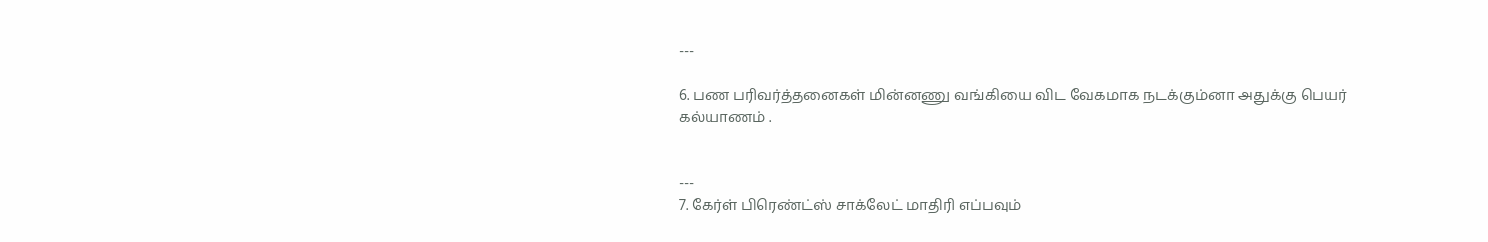---

6. பண பரிவர்த்தனைகள் மின்னணு வங்கியை விட வேகமாக நடக்கும்னா அதுக்கு பெயர்  கல்யாணம் .


---
7. கேர்ள் பிரெண்ட்ஸ் சாக்லேட் மாதிரி எப்பவும்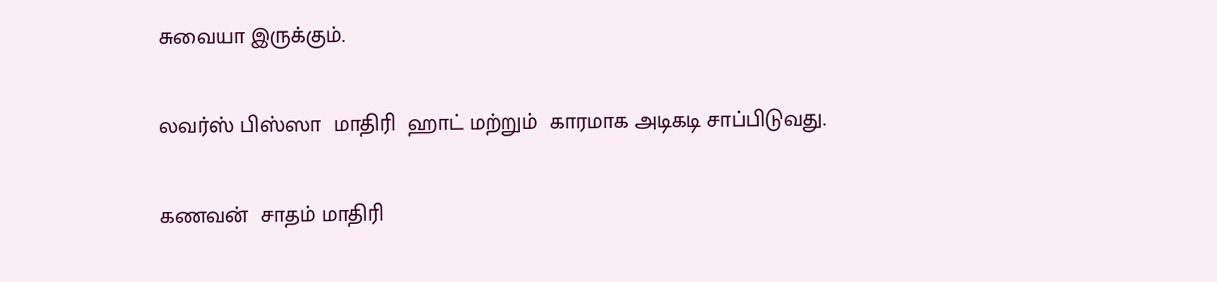சுவையா இருக்கும்.

லவர்ஸ் பிஸ்ஸா  மாதிரி  ஹாட் மற்றும்  காரமாக அடிகடி சாப்பிடுவது.

கணவன்  சாதம் மாதிரி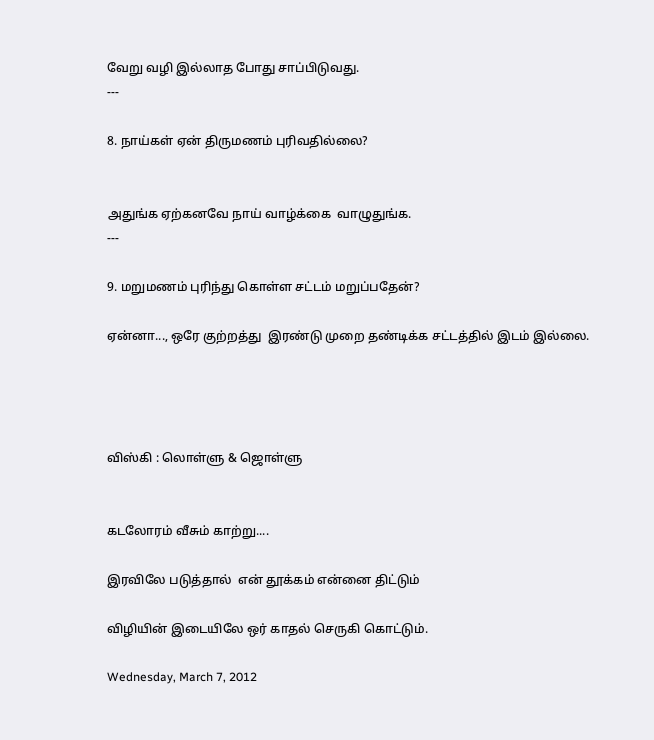வேறு வழி இல்லாத போது சாப்பிடுவது.
---

8. நாய்கள் ஏன் திருமணம் புரிவதில்லை?


அதுங்க ஏற்கனவே நாய் வாழ்க்கை  வாழுதுங்க.
---

9. மறுமணம் புரிந்து கொள்ள சட்டம் மறுப்பதேன்?

ஏன்னா..., ஒரே குற்றத்து  இரண்டு முறை தண்டிக்க சட்டத்தில் இடம் இல்லை.




விஸ்கி : லொள்ளு & ஜொள்ளு


கடலோரம் வீசும் காற்று....

இரவிலே படுத்தால்  என் தூக்கம் என்னை திட்டும்

விழியின் இடையிலே ஒர் காதல் செருகி கொட்டும்.

Wednesday, March 7, 2012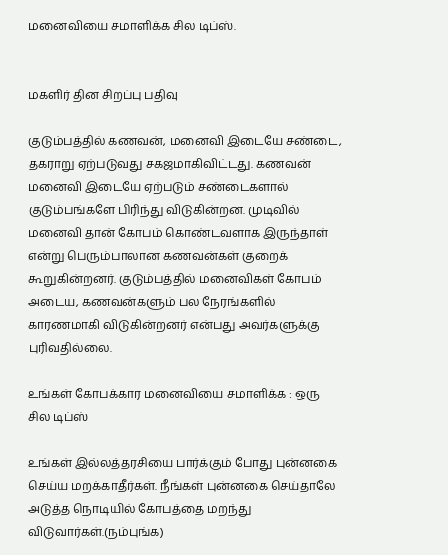மனைவியை சமாளிக்க சில டிப்ஸ்.


மகளிர் தின சிறப்பு பதிவு

குடும்பத்தில் கணவன், மனைவி இடையே சண்டை, தகராறு ஏற்படுவது சகஜமாகிவிட்டது. கணவன் மனைவி இடையே ஏற்படும் சண்டைகளால் குடும்பங்களே பிரிந்து விடுகின்றன. முடிவில் மனைவி தான் கோபம் கொண்டவளாக இருந்தாள் என்று பெரும்பாலான கணவன்கள் குறைக் கூறுகின்றனர். குடும்பத்தில் மனைவிகள் கோபம் அடைய, கணவன்களும் பல நேரங்களில் காரணமாகி விடுகின்றனர் என்பது அவர்களுக்கு புரிவதில்லை.

உங்கள் கோபக்கார மனைவியை சமாளிக்க : ஒரு சில டிப்ஸ்

உங்கள் இல்லத்தரசியை பார்க்கும் போது புன்னகை செய்ய மறக்காதீர்கள். நீங்கள் புன்னகை செய்தாலே அடுத்த நொடியில் கோபத்தை மறந்து விடுவார்கள்.(நம்புங்க)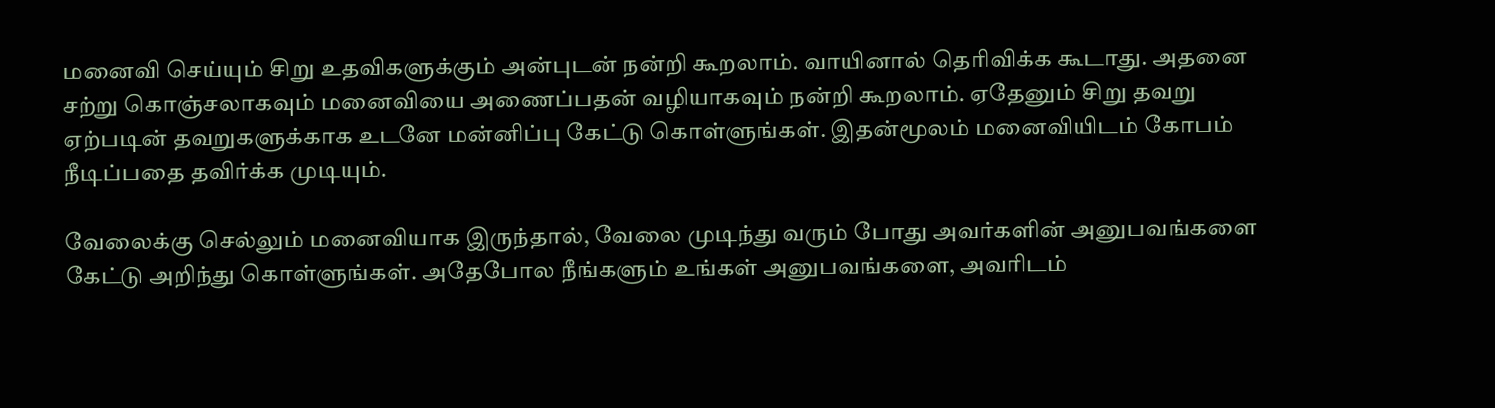மனைவி செய்யும் சிறு உதவிகளுக்கும் அன்புடன் நன்றி கூறலாம். வாயினால் தெரிவிக்க கூடாது. அதனை சற்று கொஞ்சலாகவும் மனைவியை அணைப்பதன் வழியாகவும் நன்றி கூறலாம். ஏதேனும் சிறு தவறு ஏற்படின் தவறுகளுக்காக உடனே மன்னிப்பு கேட்டு கொள்ளுங்கள். இதன்மூலம் மனைவியிடம் கோபம் நீடிப்பதை தவிர்க்க முடியும்.

வேலைக்கு செல்லும் மனைவியாக இருந்தால், வேலை முடிந்து வரும் போது அவர்களின் அனுபவங்களை கேட்டு அறிந்து கொள்ளுங்கள். அதேபோல நீங்களும் உங்கள் அனுபவங்களை, அவரிடம்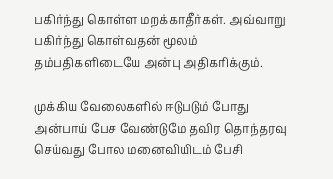பகிர்ந்து கொள்ள மறக்காதீர்கள். அவ்வாறு பகிர்ந்து கொள்வதன் மூலம் தம்பதிகளிடையே அன்பு அதிகரிக்கும்.

முக்கிய வேலைகளில் ஈடுபடும் போது அன்பாய் பேச வேண்டுமே தவிர தொந்தரவு செய்வது போல மனைவியிடம் பேசி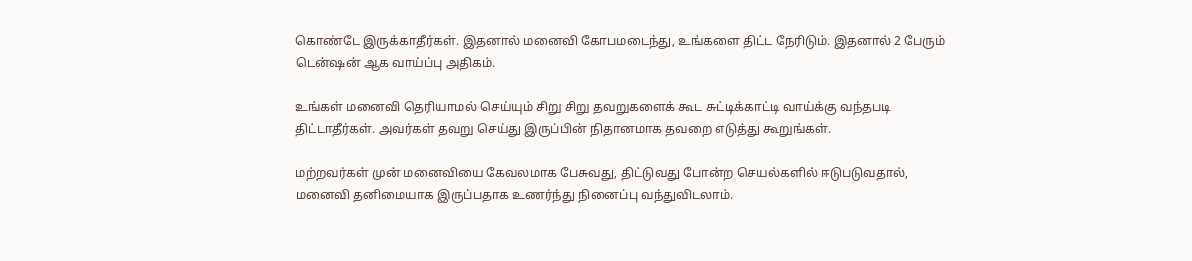கொண்டே இருக்காதீர்கள். இதனால் மனைவி கோபமடைந்து, உங்களை திட்ட நேரிடும். இதனால் 2 பேரும் டென்ஷன் ஆக வாய்ப்பு அதிகம்.

உங்கள் மனைவி தெரியாமல் செய்யும் சிறு சிறு தவறுகளைக் கூட சுட்டிக்காட்டி வாய்க்கு வந்தபடி திட்டாதீர்கள். அவர்கள் தவறு செய்து இருப்பின் நிதானமாக தவறை எடுத்து கூறுங்கள்.

மற்றவர்கள் முன் மனைவியை கேவலமாக பேசுவது, திட்டுவது போன்ற செயல்களில் ஈடுபடுவதால், மனைவி தனிமையாக இருப்பதாக உணர்ந்து நினைப்பு வந்துவிடலாம்.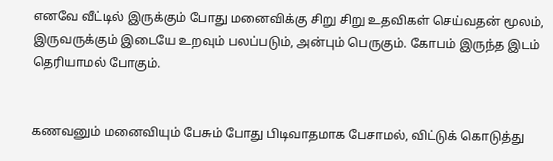எனவே வீட்டில் இருக்கும் போது மனைவிக்கு சிறு சிறு உதவிகள் செய்வதன் மூலம், இருவருக்கும் இடையே உறவும் பலப்படும், அன்பும் பெருகும். கோபம் இருந்த இடம் தெரியாமல் போகும்.


கணவனும் மனைவியும் பேசும் போது பிடிவாதமாக பேசாமல், விட்டுக் கொடுத்து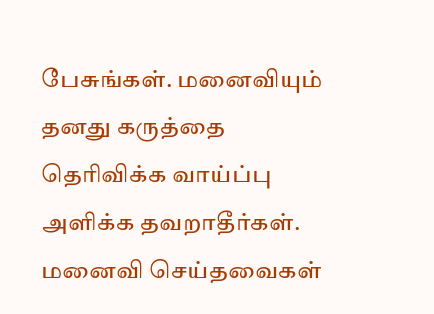பேசுங்கள். மனைவியும் தனது கருத்தை தெரிவிக்க வாய்ப்பு அளிக்க தவறாதீர்கள். மனைவி செய்தவைகள்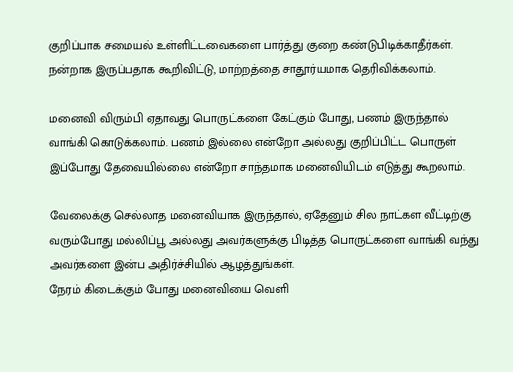குறிப்பாக சமையல் உள்ளிட்டவைகளை பார்த்து குறை கண்டுபிடிக்காதீர்கள். நன்றாக இருப்பதாக கூறிவிட்டு, மாற்றத்தை சாதூர்யமாக தெரிவிக்கலாம்.

மனைவி விரும்பி ஏதாவது பொருட்களை கேட்கும் போது, பணம் இருந்தால் வாங்கி கொடுக்கலாம். பணம் இல்லை என்றோ அல்லது குறிப்பிட்ட பொருள் இப்போது தேவையில்லை என்றோ சாந்தமாக மனைவியிடம் எடுத்து கூறலாம்.

வேலைக்கு செல்லாத மனைவியாக இருந்தால், ஏதேனும் சில நாட்கள வீட்டிற்கு வரும்போது மல்லிப்பூ அல்லது அவர்களுக்கு பிடித்த பொருட்களை வாங்கி வந்து அவர்களை இன்ப அதிர்ச்சியில் ஆழத்துங்கள்.
நேரம் கிடைக்கும் போது மனைவியை வெளி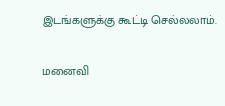இடங்களுக்கு கூட்டி செல்லலாம்.

மனைவி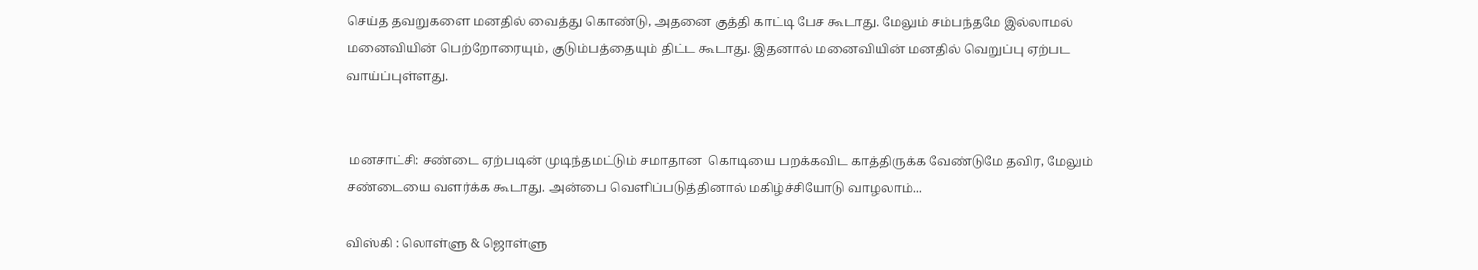செய்த தவறுகளை மனதில் வைத்து கொண்டு, அதனை குத்தி காட்டி பேச கூடாது. மேலும் சம்பந்தமே இல்லாமல் மனைவியின் பெற்றோரையும், குடும்பத்தையும் திட்ட கூடாது. இதனால் மனைவியின் மனதில் வெறுப்பு ஏற்பட வாய்ப்புள்ளது.


 மனசாட்சி: சண்டை ஏற்படின் முடிந்தமட்டும் சமாதான  கொடியை பறக்கவிட காத்திருக்க வேண்டுமே தவிர, மேலும் சண்டையை வளர்க்க கூடாது. அன்பை வெளிப்படுத்தினால் மகிழ்ச்சியோடு வாழலாம்...

விஸ்கி : லொள்ளு & ஜொள்ளு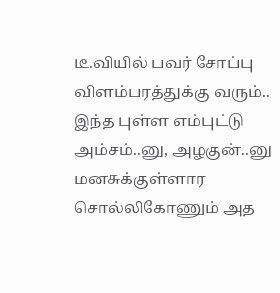டீ.வியில் பவர் சோப்பு விளம்பரத்துக்கு வரும்.. இந்த புள்ள எம்புட்டு அம்சம்..னு, அழகுன்..னு மனசுக்குள்ளார  சொல்லிகோணும் அத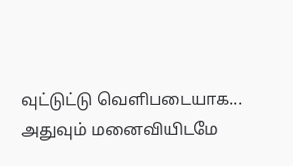வுட்டுட்டு வெளிபடையாக... அதுவும் மனைவியிடமே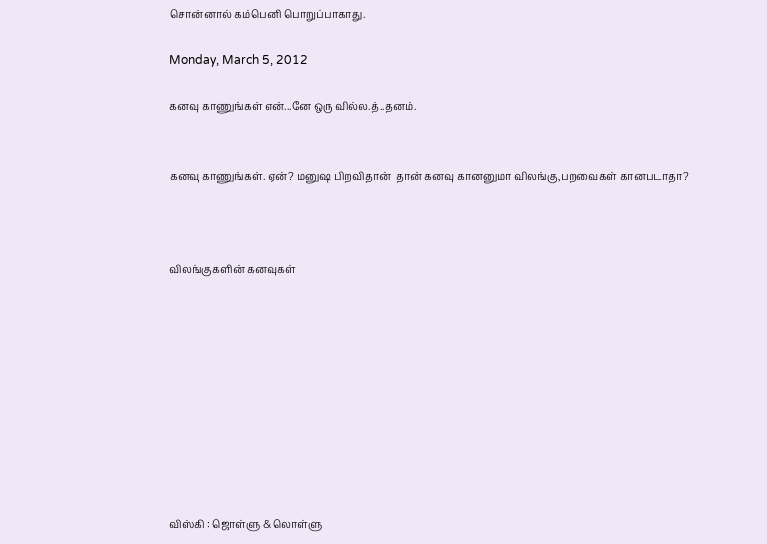சொன்னால் கம்பெனி பொறுப்பாகாது.

Monday, March 5, 2012

கனவு காணுங்கள் என்...னே ஒரு வில்ல.த்..தனம்.


கனவு காணுங்கள். ஏன்? மனுஷ பிறவிதான்  தான் கனவு கானனுமா விலங்கு,பறவைகள் கானபடாதா?



விலங்குகளின் கனவுகள்










விஸ்கி : ஜொள்ளு & லொள்ளு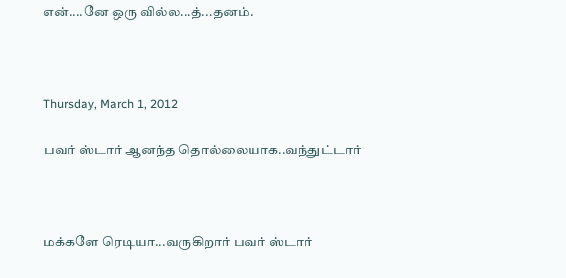என்....னே ஒரு வில்ல...த்...தனம்.



Thursday, March 1, 2012

பவர் ஸ்டார் ஆனந்த தொல்லையாக..வந்துட்டார்



மக்களே ரெடியா...வருகிறார் பவர் ஸ்டார்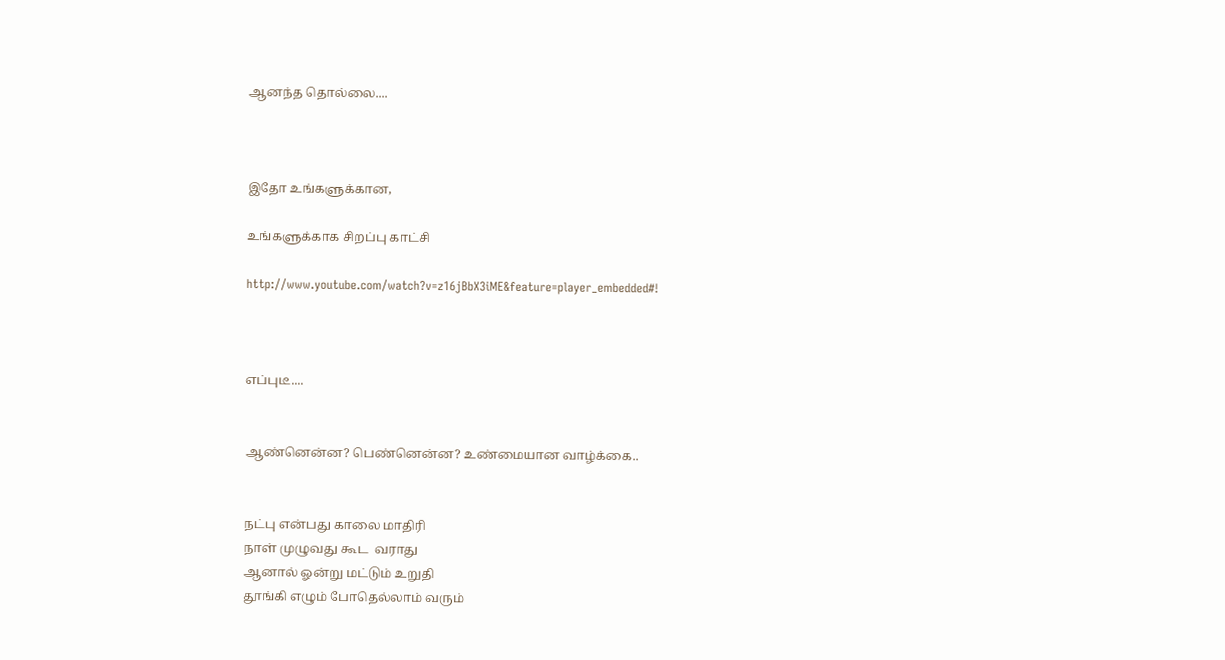ஆனந்த தொல்லை....



இதோ உங்களுக்கான,

உங்களுக்காக சிறப்பு காட்சி

http://www.youtube.com/watch?v=z16jBbX3iME&feature=player_embedded#!



எப்புடீ....


ஆண்னென்ன? பெண்னென்ன? உண்மையான வாழ்க்கை..


நட்பு என்பது காலை மாதிரி
நாள் முழுவது கூட  வராது
ஆனால் ஓன்று மட்டும் உறுதி
தூங்கி எழும் போதெல்லாம் வரும்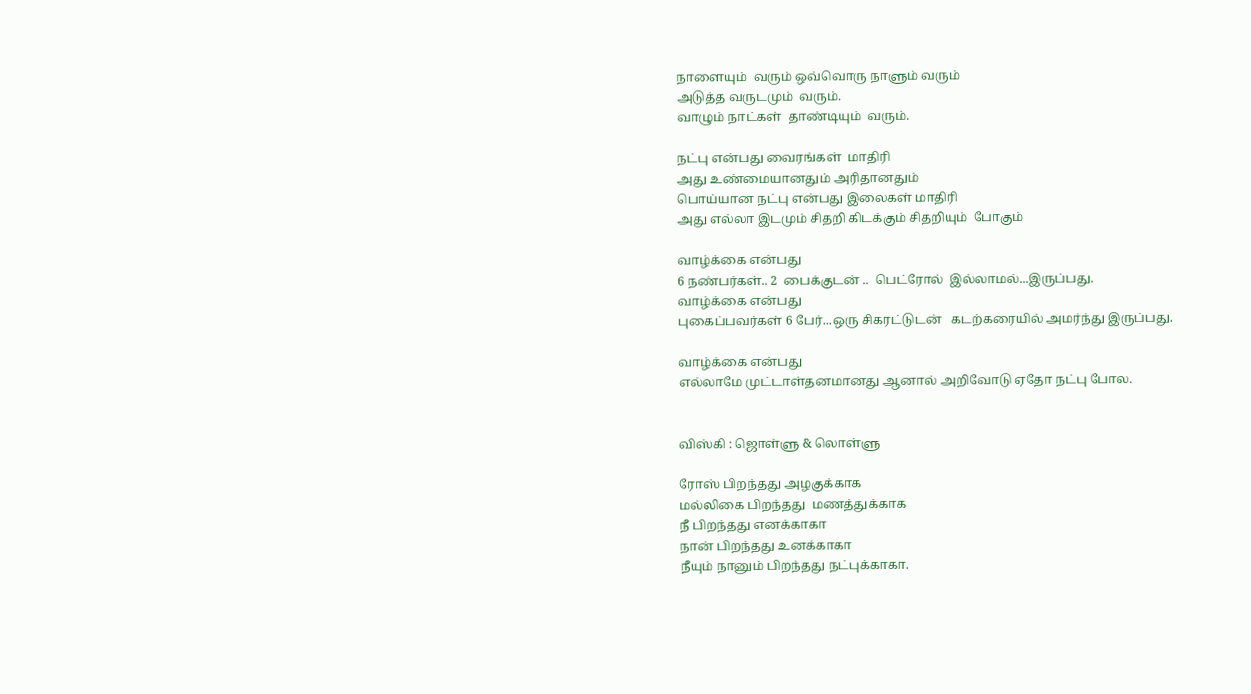நாளையும்  வரும் ஒவ்வொரு நாளும் வரும்
அடுத்த வருடமும்  வரும்.
வாழும் நாட்கள்  தாண்டியும்  வரும்.

நட்பு என்பது வைரங்கள்  மாதிரி
அது உண்மையானதும் அரிதானதும்
பொய்யான நட்பு என்பது இலைகள் மாதிரி
அது எல்லா இடமும் சிதறி கிடக்கும் சிதறியும்  போகும்

வாழ்க்கை என்பது
6 நண்பர்கள்.. 2  பைக்குடன் ..  பெட்ரோல்  இல்லாமல்...இருப்பது.
வாழ்க்கை என்பது
புகைப்பவர்கள் 6 பேர்...ஒரு சிகரட்டுடன்   கடற்கரையில் அமர்ந்து இருப்பது.

வாழ்க்கை என்பது
எல்லாமே முட்டாள்தனமானது ஆனால் அறிவோடு ஏதோ நட்பு போல.


விஸ்கி : ஜொள்ளு & லொள்ளு

ரோஸ் பிறந்தது அழகுக்காக
மல்லிகை பிறந்தது  மணத்துக்காக
நீ பிறந்தது எனக்காகா
நான் பிறந்தது உனக்காகா
நீயும் நானும் பிறந்தது நட்புக்காகா.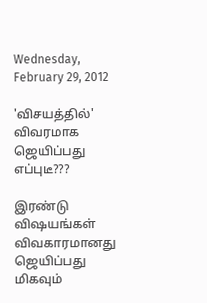Wednesday, February 29, 2012

'விசயத்தில்' விவரமாக ஜெயிப்பது எப்புடீ???

இரண்டு விஷயங்கள் விவகாரமானது ஜெயிப்பது  மிகவும்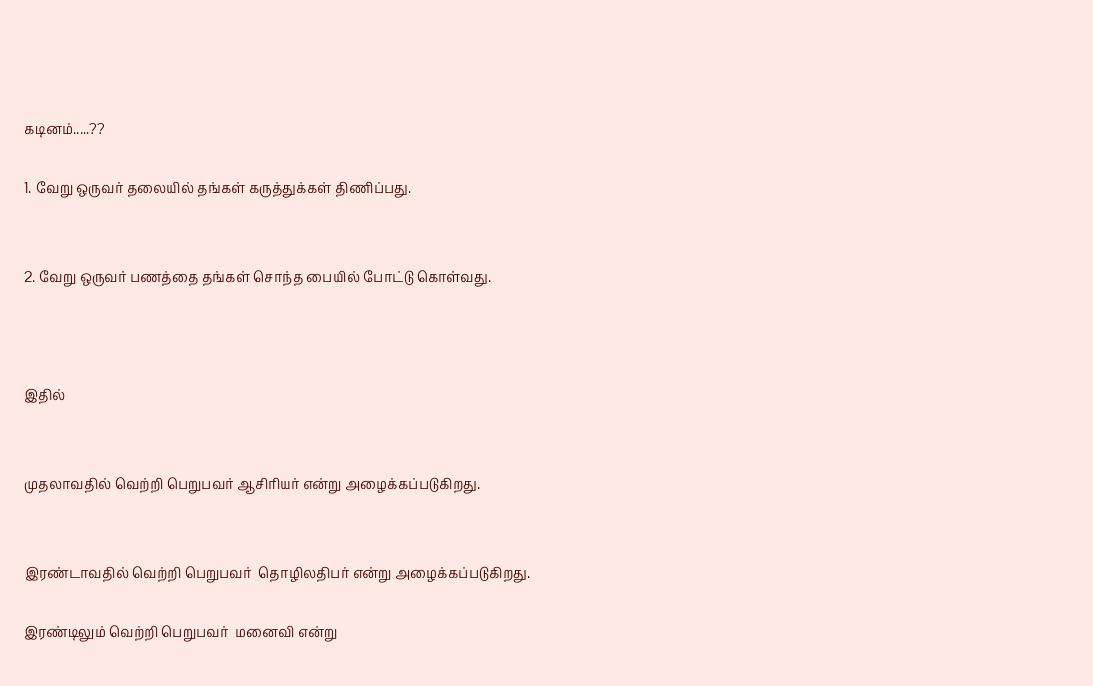கடினம்.....??

1. வேறு ஒருவர் தலையில் தங்கள் கருத்துக்கள் திணிப்பது.


2. வேறு ஒருவர் பணத்தை தங்கள் சொந்த பையில் போட்டு கொள்வது.



இதில்


முதலாவதில் வெற்றி பெறுபவர் ஆசிரியர் என்று அழைக்கப்படுகிறது.


இரண்டாவதில் வெற்றி பெறுபவர்  தொழிலதிபர் என்று அழைக்கப்படுகிறது.

இரண்டிலும் வெற்றி பெறுபவர்  மனைவி என்று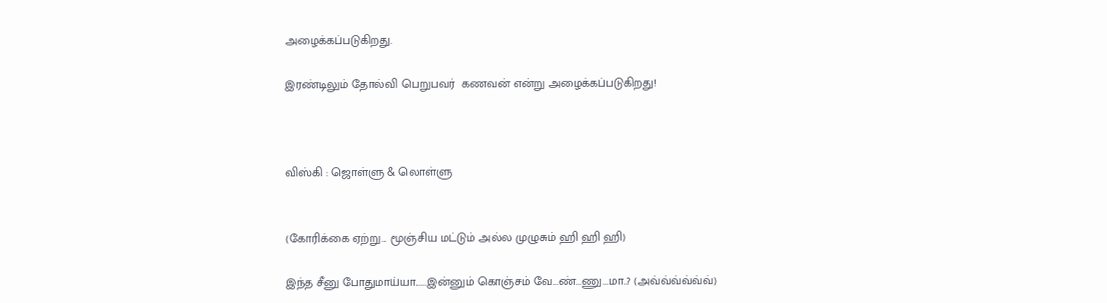அழைக்கப்படுகிறது.

இரண்டிலும் தோல்வி பெறுபவர்  கணவன் என்று அழைக்கப்படுகிறது!



விஸ்கி : ஜொள்ளு & லொள்ளு


(கோரிக்கை ஏற்று... மூஞ்சிய மட்டும் அல்ல முழுசும் ஹி ஹி ஹி)

இந்த சீனு போதுமாய்யா......இன்னும் கொஞ்சம் வே...ண்...ணு...மா..? (அவ்வ்வ்வ்வ்வ்)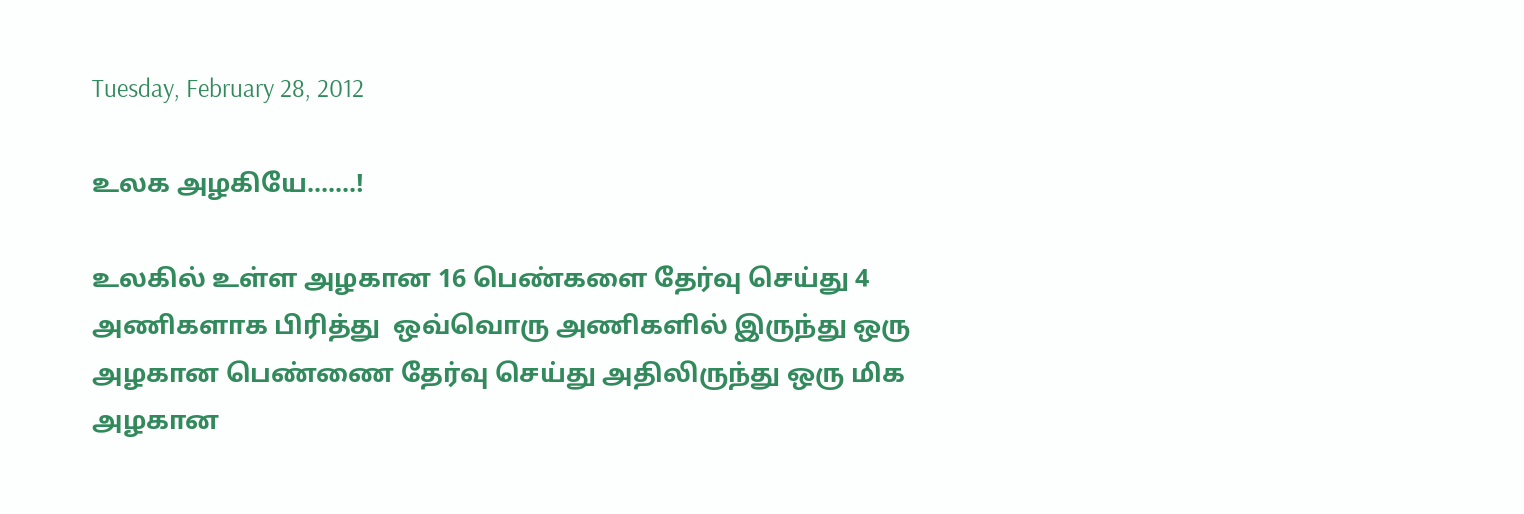Tuesday, February 28, 2012

உலக அழகியே.......!

உலகில் உள்ள அழகான 16 பெண்களை தேர்வு செய்து 4 அணிகளாக பிரித்து  ஒவ்வொரு அணிகளில் இருந்து ஒரு அழகான பெண்ணை தேர்வு செய்து அதிலிருந்து ஒரு மிக அழகான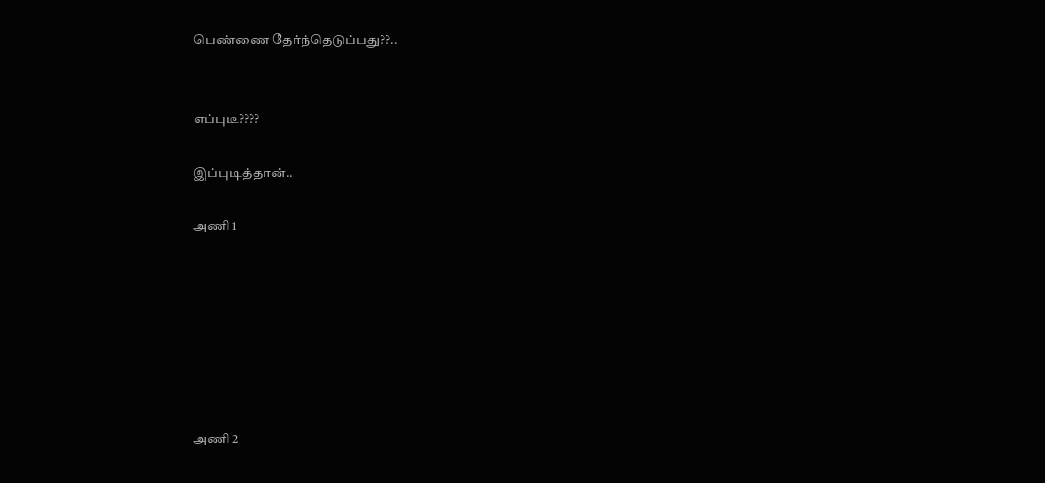பெண்ணை தேர்ந்தெடுப்பது??..


எப்புடீ????

இப்புடித்தான்..

அணி 1







அணி 2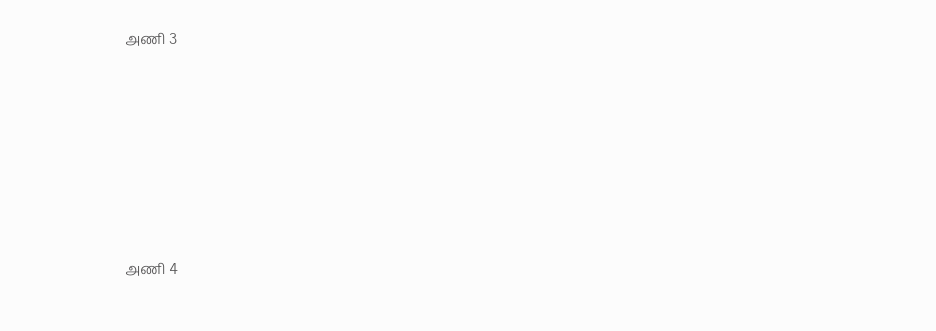அணி 3







அணி 4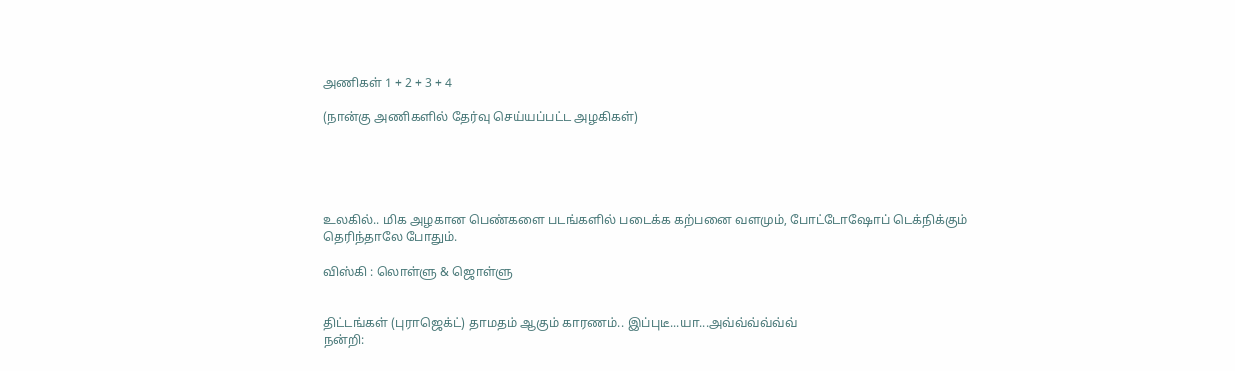அணிகள் 1 + 2 + 3 + 4

(நான்கு அணிகளில் தேர்வு செய்யப்பட்ட அழகிகள்)





உலகில்.. மிக அழகான பெண்களை படங்களில் படைக்க கற்பனை வளமும், போட்டோஷோப் டெக்நிக்கும் தெரிந்தாலே போதும்.

விஸ்கி : லொள்ளு & ஜொள்ளு


திட்டங்கள் (புராஜெக்ட்) தாமதம் ஆகும் காரணம்.. இப்புடீ...யா...அவ்வ்வ்வ்வ்வ்
நன்றி: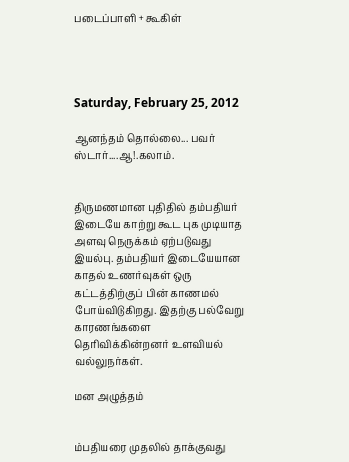படைப்பாளி + கூகிள்




Saturday, February 25, 2012

ஆனந்தம் தொல்லை... பவர் ஸ்டார்....ஆ!.கலாம்.


திருமணமான புதிதில் தம்பதியர் இடையே காற்று கூட புக முடியாத அளவு நெருக்கம் ஏற்படுவது இயல்பு. தம்பதியர் இடையேயான காதல் உணர்வுகள் ஒரு கட்டத்திற்குப் பின் காணமல் போய்விடுகிறது. இதற்கு பல்வேறு காரணங்களை தெரிவிக்கின்றனர் உளவியல் வல்லுநர்கள்.

மன அழுத்தம்


ம்பதியரை முதலில் தாக்குவது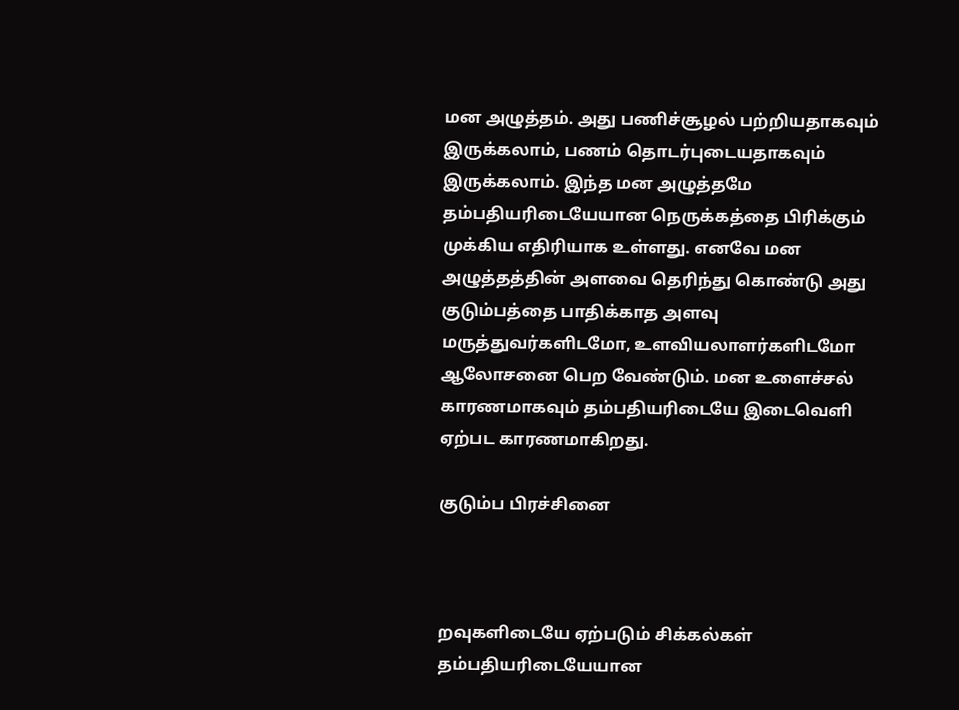மன அழுத்தம். அது பணிச்சூழல் பற்றியதாகவும் இருக்கலாம், பணம் தொடர்புடையதாகவும் இருக்கலாம். இந்த மன அழுத்தமே தம்பதியரிடையேயான நெருக்கத்தை பிரிக்கும் முக்கிய எதிரியாக உள்ளது. எனவே மன அழுத்தத்தின் அளவை தெரிந்து கொண்டு அது குடும்பத்தை பாதிக்காத அளவு மருத்துவர்களிடமோ, உளவியலாளர்களிடமோ ஆலோசனை பெற வேண்டும். மன உளைச்சல் காரணமாகவும் தம்பதியரிடையே இடைவெளி ஏற்பட காரணமாகிறது.

குடும்ப பிரச்சினை



றவுகளிடையே ஏற்படும் சிக்கல்கள் தம்பதியரிடையேயான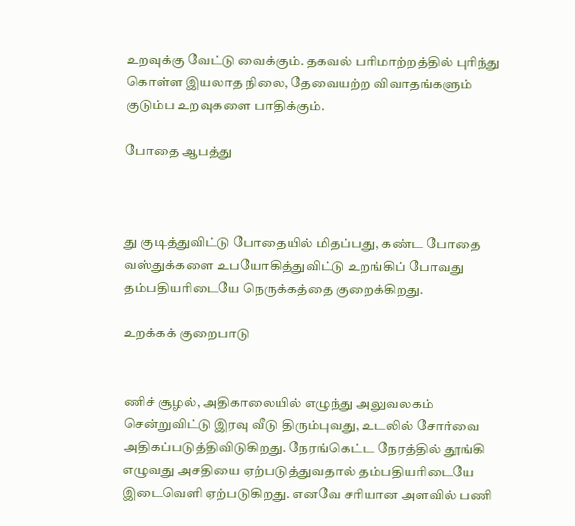உறவுக்கு வேட்டு வைக்கும். தகவல் பரிமாற்றத்தில் புரிந்து கொள்ள இயலாத நிலை, தேவையற்ற விவாதங்களும் குடும்ப உறவுகளை பாதிக்கும்.

போதை ஆபத்து



து குடித்துவிட்டு போதையில் மிதப்பது, கண்ட போதை வஸ்துக்களை உபயோகித்துவிட்டு உறங்கிப் போவது தம்பதியரிடையே நெருக்கத்தை குறைக்கிறது.

உறக்கக் குறைபாடு


ணிச் சூழல், அதிகாலையில் எழுந்து அலுவலகம் சென்றுவிட்டு இரவு வீடு திரும்புவது, உடலில் சோர்வை அதிகப்படுத்திவிடுகிறது. நேரங்கெட்ட நேரத்தில் தூங்கி எழுவது அசதியை ஏற்படுத்துவதால் தம்பதியரிடையே இடைவெளி ஏற்படுகிறது. எனவே சரியான அளவில் பணி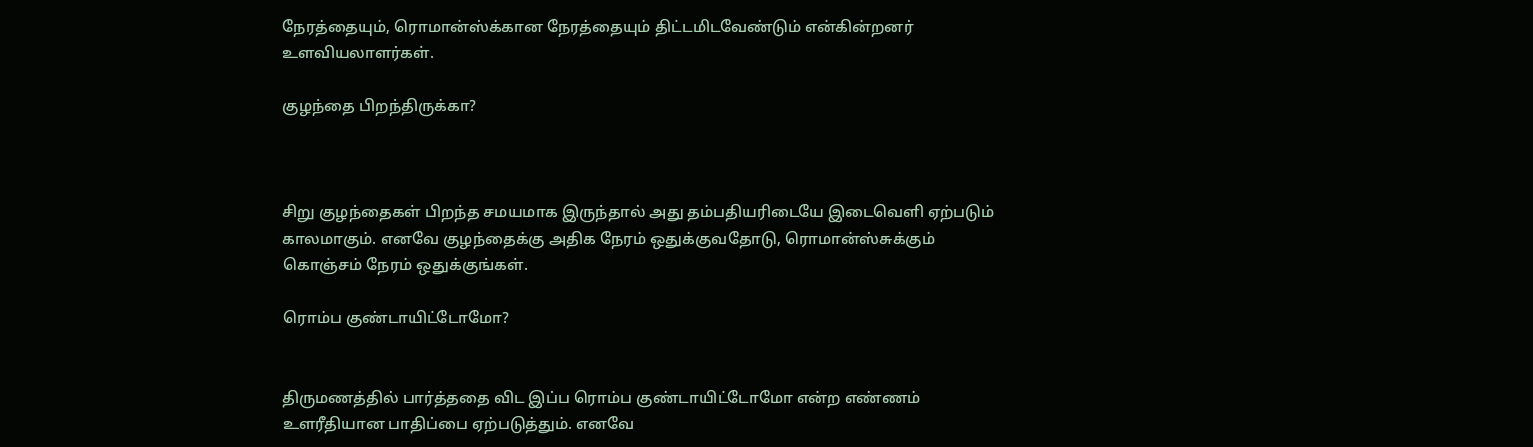நேரத்தையும், ரொமான்ஸ்க்கான நேரத்தையும் திட்டமிடவேண்டும் என்கின்றனர் உளவியலாளர்கள்.

குழந்தை பிறந்திருக்கா?



சிறு குழந்தைகள் பிறந்த சமயமாக இருந்தால் அது தம்பதியரிடையே இடைவெளி ஏற்படும் காலமாகும். எனவே குழந்தைக்கு அதிக நேரம் ஒதுக்குவதோடு, ரொமான்ஸ்சுக்கும் கொஞ்சம் நேரம் ஒதுக்குங்கள்.

ரொம்ப குண்டாயிட்டோமோ?


திருமணத்தில் பார்த்ததை விட இப்ப ரொம்ப குண்டாயிட்டோமோ என்ற எண்ணம் உளரீதியான பாதிப்பை ஏற்படுத்தும். எனவே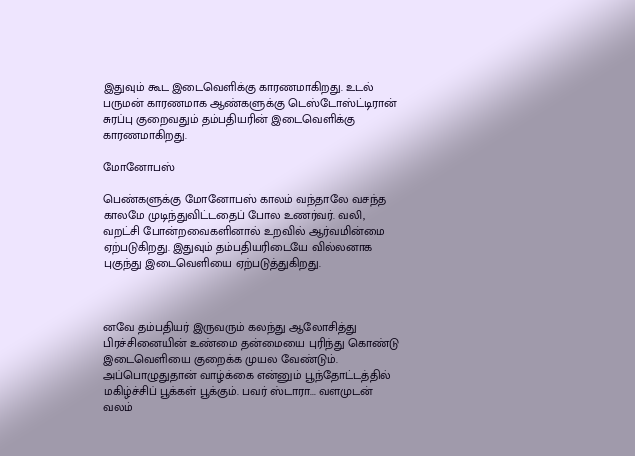இதுவும் கூட இடைவெளிக்கு காரணமாகிறது. உடல் பருமன் காரணமாக ஆண்களுக்கு டெஸ்டோஸ்ட்டிரான் சுரப்பு குறைவதும் தம்பதியரின் இடைவெளிக்கு காரணமாகிறது.

மோனோபஸ்

பெண்களுக்கு மோனோபஸ் காலம் வந்தாலே வசந்த காலமே முடிந்துவிட்டதைப் போல உணர்வர். வலி, வறட்சி போன்றவைகளினால் உறவில் ஆர்வமின்மை ஏற்படுகிறது. இதுவும் தம்பதியரிடையே வில்லனாக புகுந்து இடைவெளியை ஏற்படுத்துகிறது.



னவே தம்பதியர் இருவரும் கலந்து ஆலோசித்து பிரச்சினையின் உண்மை தன்மையை புரிந்து கொண்டு இடைவெளியை குறைக்க முயல வேண்டும். அப்பொழுதுதான் வாழ்க்கை என்னும் பூந்தோட்டத்தில் மகிழ்ச்சிப் பூக்கள் பூக்கும். பவர் ஸ்டாரா... வளமுடன் வலம்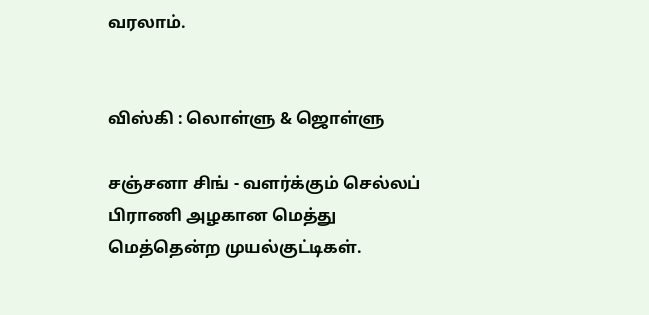வரலாம்.


விஸ்கி : லொள்ளு & ஜொள்ளு

சஞ்சனா சிங் - வளர்க்கும் செல்லப் பிராணி அழகான மெத்து மெத்தென்ற முயல்குட்டிகள்.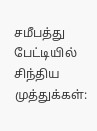சமீபத்து பேட்டியில் சிந்திய முத்துக்கள்: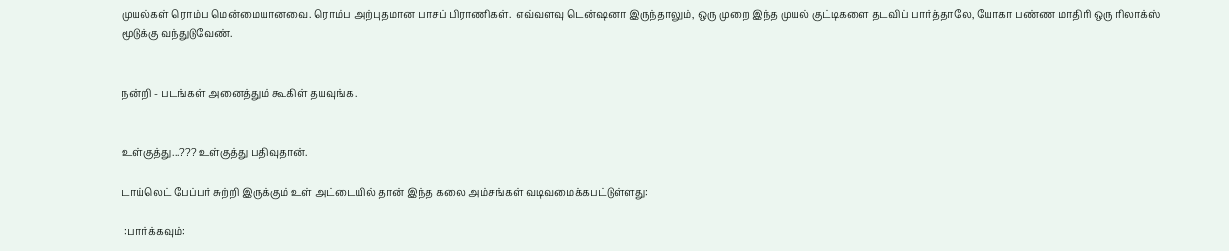முயல்கள் ரொம்ப மென்மையானவை. ரொம்ப அற்புதமான பாசப் பிராணிகள்.  எவ்வளவு டென்ஷனா இருந்தாலும், ஒரு முறை இந்த முயல் குட்டிகளை தடவிப் பார்த்தாலே, யோகா பண்ண மாதிரி ஒரு ரிலாக்ஸ் மூடுக்கு வந்துடுவேண்.


நன்றி - படங்கள் அனைத்தும் கூகிள் தயவுங்க.


உள்குத்து...??? உள்குத்து பதிவுதான்.

டாய்லெட் பேப்பர் சுற்றி இருக்கும் உள் அட்டையில் தான் இந்த கலை அம்சங்கள் வடிவமைக்கபட்டுள்ளது:

 :பார்க்கவும்: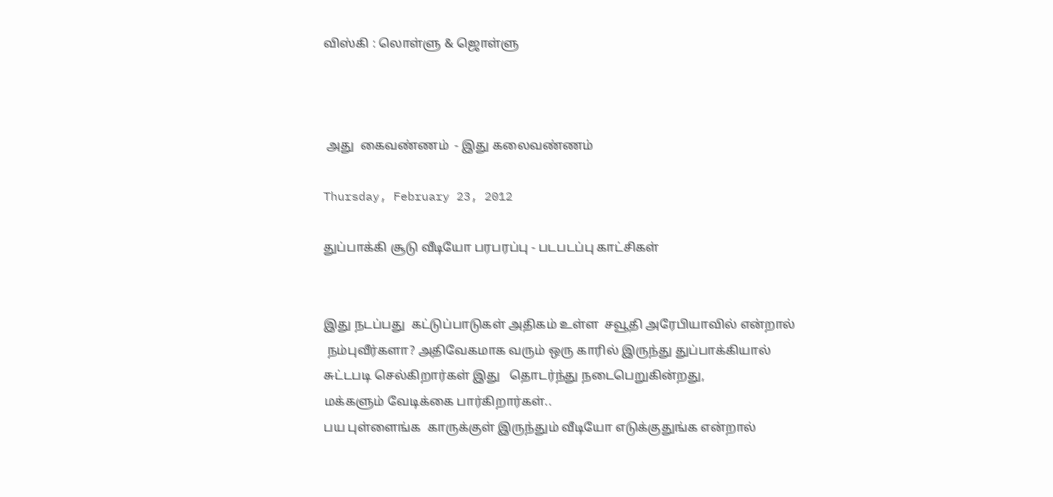விஸ்கி : லொள்ளு & ஜொள்ளு



 அது  கைவண்ணம்  - இது கலைவண்ணம்

Thursday, February 23, 2012

துப்பாக்கி சூடு வீடியோ பரபரப்பு - படபடப்பு காட்சிகள்


இது நடப்பது  கட்டுப்பாடுகள் அதிகம் உள்ள  சவூதி அரேபியாவில் என்றால்
 நம்புவீர்களா? அதிவேகமாக வரும் ஒரு காரில் இருந்து துப்பாக்கியால்
சுட்டபடி செல்கிறார்கள் இது   தொடர்ந்து நடைபெறுகின்றது,
மக்களும் வேடிக்கை பார்கிறார்கள்..
பய புள்ளைங்க  காருக்குள் இருந்தும் வீடியோ எடுக்குதுங்க என்றால்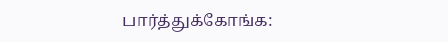பார்த்துக்கோங்க: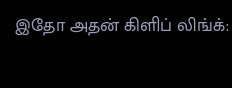இதோ அதன் கிளிப் லிங்க்: